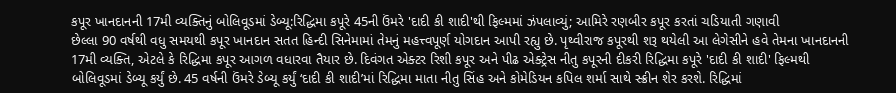કપૂર ખાનદાનની 17મી વ્યક્તિનું બોલિવૂડમાં ડેબ્યૂ:રિદ્ધિમા કપૂરે 45ની ઉંમરે 'દાદી કી શાદી'થી ફિલ્મમાં ઝંપલાવ્યું; આમિરે રણબીર કપૂર કરતાં ચડિયાતી ગણાવી
છેલ્લા 90 વર્ષથી વધુ સમયથી કપૂર ખાનદાન સતત હિન્દી સિનેમામાં તેમનું મહત્ત્વપૂર્ણ યોગદાન આપી રહ્યુ છે. પૃથ્વીરાજ કપૂરથી શરૂ થયેલી આ લેગેસીને હવે તેમના ખાનદાનની 17મી વ્યક્તિ, એટલે કે રિદ્ધિમા કપૂર આગળ વધારવા તૈયાર છે. દિવંગત એક્ટર રિશી કપૂર અને પીઢ એક્ટ્રેસ નીતુ કપૂરની દીકરી રિદ્ધિમા કપૂરે 'દાદી કી શાદી' ફિલ્મથી બોલિવૂડમાં ડેબ્યૂ કર્યું છે. 45 વર્ષની ઉંમરે ડેબ્યૂ કર્યું ‘દાદી કી શાદી’માં રિદ્ધિમા માતા નીતુ સિંહ અને કોમેડિયન કપિલ શર્મા સાથે સ્ક્રીન શેર કરશે. રિદ્ધિમાં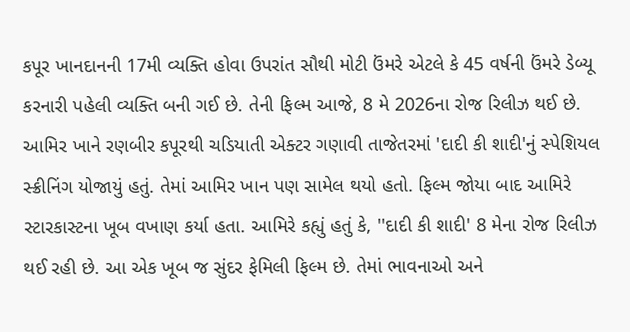કપૂર ખાનદાનની 17મી વ્યક્તિ હોવા ઉપરાંત સૌથી મોટી ઉંમરે એટલે કે 45 વર્ષની ઉંમરે ડેબ્યૂ કરનારી પહેલી વ્યક્તિ બની ગઈ છે. તેની ફિલ્મ આજે, 8 મે 2026ના રોજ રિલીઝ થઈ છે. આમિર ખાને રણબીર કપૂરથી ચડિયાતી એક્ટર ગણાવી તાજેતરમાં 'દાદી કી શાદી'નું સ્પેશિયલ સ્ક્રીનિંગ યોજાયું હતું. તેમાં આમિર ખાન પણ સામેલ થયો હતો. ફિલ્મ જોયા બાદ આમિરે સ્ટારકાસ્ટના ખૂબ વખાણ કર્યા હતા. આમિરે કહ્યું હતું કે, ''દાદી કી શાદી' 8 મેના રોજ રિલીઝ થઈ રહી છે. આ એક ખૂબ જ સુંદર ફેમિલી ફિલ્મ છે. તેમાં ભાવનાઓ અને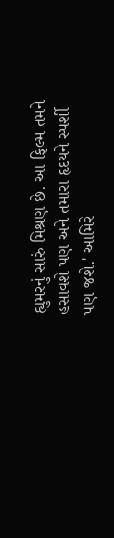હ્યુમરનું સારું મિશ્રણ છે. આ ફિલ્મ તમને હસાવશે પણ અને તમારા હૃદયને સ્પર્શી પણ જશે.' આમિરે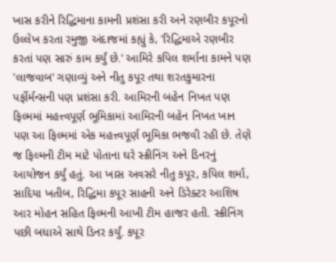ખાસ કરીને રિદ્ધિમાના કામની પ્રશંસા કરી અને રણબીર કપૂરનો ઉલ્લેખ કરતા રમુજી અંદાજમાં કહ્યું કે, 'રિદ્ધિમાએ રણબીર કરતાં પણ સારું કામ કર્યું છે.' આમિરે કપિલ શર્માના કામને પણ 'લાજવાબ' ગણાવ્યું અને નીતુ કપૂર તથા શરતકુમારના પર્ફોર્મન્સની પણ પ્રશંસા કરી. આમિરની બહેન નિખત પણ ફિલ્મમાં મહત્ત્વપૂર્ણ ભૂમિકામાં આમિરની બહેન નિખત ખાન પણ આ ફિલ્મમાં એક મહત્ત્વપૂર્ણ ભૂમિકા ભજવી રહી છે. તેણે જ ફિલ્મની ટીમ માટે પોતાના ઘરે સ્ક્રીનિંગ અને ડિનરનું આયોજન કર્યું હતું. આ ખાસ અવસરે નીતુ કપૂર, કપિલ શર્મા, સાદિયા ખતીબ, રિદ્ધિમા કપૂર સાહની અને ડિરેક્ટર આશિષ આર મોહન સહિત ફિલ્મની આખી ટીમ હાજર હતી. સ્ક્રીનિંગ પછી બધાએ સાથે ડિનર કર્યું. કપૂર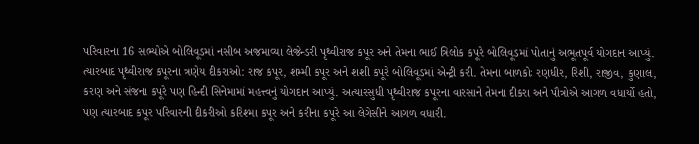પરિવારના 16 સભ્યોએ બોલિવૂડમાં નસીબ અજમાવ્યા લેજેન્ડરી પૃથ્વીરાજ કપૂર અને તેમના ભાઈ ત્રિલોક કપૂરે બોલિવૂડમાં પોતાનું અભૂતપૂર્વ યોગદાન આપ્યું. ત્યારબાદ પૃથ્વીરાજ કપૂરના ત્રણેય દીકરાઓ: રાજ કપૂર, શમ્મી કપૂર અને શશી કપૂરે બોલિવૂડમાં એન્ટ્રી કરી. તેમના બાળકોઃ રણધીર, રિશી, રાજીવ, કુણાલ, કરણ અને સંજના કપૂરે પણ હિન્દી સિનેમામાં મહત્ત્વનું યોગદાન આપ્યું. અત્યારસુધી પૃથ્વીરાજ કપૂરના વારસાને તેમના દીકરા અને પૌત્રોએ આગળ વધાર્યો હતો, પણ ત્યારબાદ કપૂર પરિવારની દીકરીઓ કરિશ્મા કપૂર અને કરીના કપૂરે આ લેગેસીને આગળ વધારી.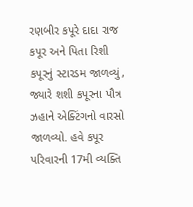રણબીર કપૂરે દાદા રાજ કપૂર અને પિતા રિશી કપૂરનું સ્ટારડમ જાળવ્યું, જ્યારે શશી કપૂરના પૌત્ર ઝહાને એક્ટિંગનો વારસો જાળવ્યો. હવે કપૂર પરિવારની 17મી વ્યક્તિ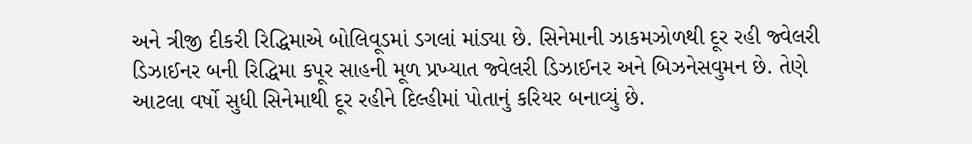અને ત્રીજી દીકરી રિદ્ધિમાએ બોલિવૂડમાં ડગલાં માંડ્યા છે. સિનેમાની ઝાકમઝોળથી દૂર રહી જ્વેલરી ડિઝાઈનર બની રિદ્ધિમા કપૂર સાહની મૂળ પ્રખ્યાત જ્વેલરી ડિઝાઈનર અને બિઝનેસવુમન છે. તેણે આટલા વર્ષો સુધી સિનેમાથી દૂર રહીને દિલ્હીમાં પોતાનું કરિયર બનાવ્યું છે.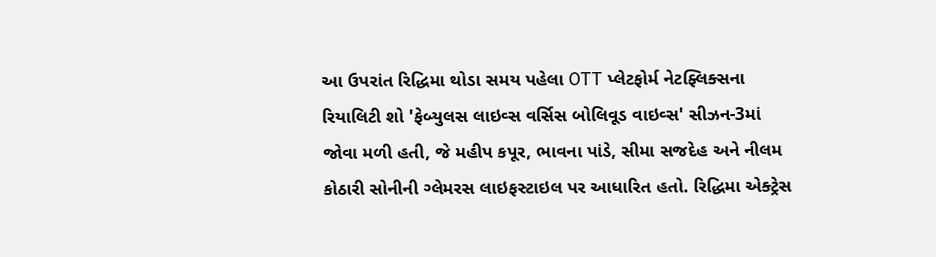આ ઉપરાંત રિદ્ધિમા થોડા સમય પહેલા OTT પ્લેટફોર્મ નેટફ્લિક્સના રિયાલિટી શો 'ફેબ્યુલસ લાઇવ્સ વર્સિસ બોલિવૂડ વાઇવ્સ' સીઝન-3માં જોવા મળી હતી, જે મહીપ કપૂર, ભાવના પાંડે, સીમા સજદેહ અને નીલમ કોઠારી સોનીની ગ્લેમરસ લાઇફસ્ટાઇલ પર આધારિત હતો. રિદ્ધિમા એક્ટ્રેસ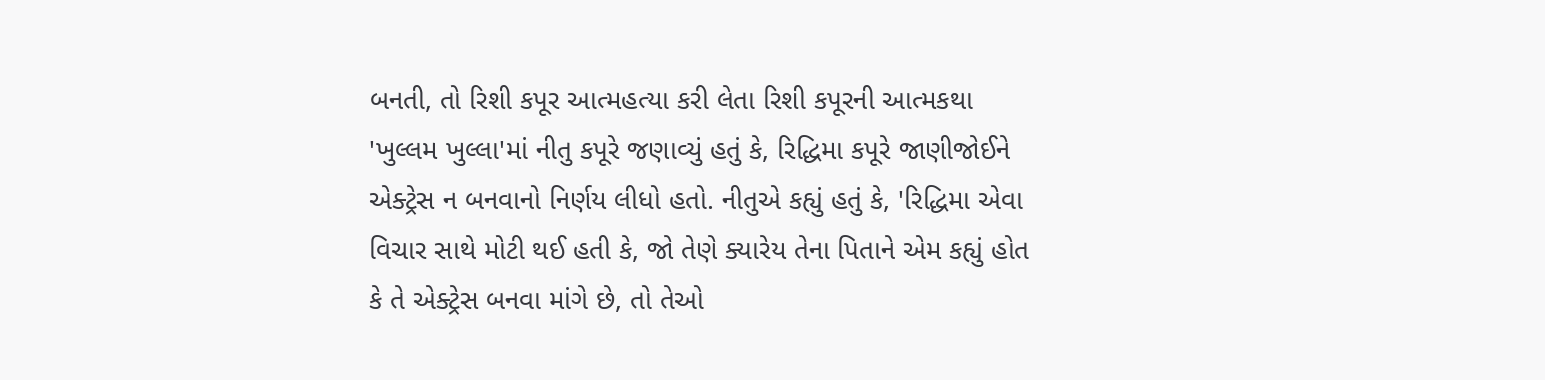બનતી, તો રિશી કપૂર આત્મહત્યા કરી લેતા રિશી કપૂરની આત્મકથા 'ખુલ્લમ ખુલ્લા'માં નીતુ કપૂરે જણાવ્યું હતું કે, રિદ્ધિમા કપૂરે જાણીજોઈને એક્ટ્રેસ ન બનવાનો નિર્ણય લીધો હતો. નીતુએ કહ્યું હતું કે, 'રિદ્ધિમા એવા વિચાર સાથે મોટી થઈ હતી કે, જો તેણે ક્યારેય તેના પિતાને એમ કહ્યું હોત કે તે એક્ટ્રેસ બનવા માંગે છે, તો તેઓ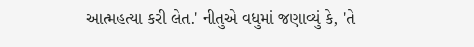આત્મહત્યા કરી લેત.' નીતુએ વધુમાં જણાવ્યું કે, 'તે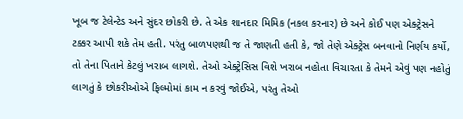ખૂબ જ ટેલેન્ટેડ અને સુંદર છોકરી છે. તે એક શાનદાર મિમિક (નકલ કરનાર) છે અને કોઈ પણ એક્ટ્રેસને ટક્કર આપી શકે તેમ હતી. પરંતુ બાળપણથી જ તે જાણતી હતી કે, જો તેણે એક્ટ્રેસ બનવાનો નિર્ણય કર્યો, તો તેના પિતાને કેટલું ખરાબ લાગશે. તેઓ એક્ટ્રેસિસ વિશે ખરાબ નહોતા વિચારતા કે તેમને એવું પણ નહોતું લાગતું કે છોકરીઓએ ફિલ્મોમાં કામ ન કરવું જોઈએ, પરંતુ તેઓ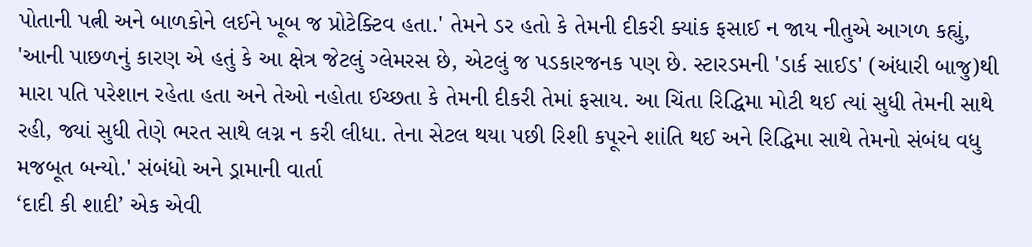પોતાની પત્ની અને બાળકોને લઈને ખૂબ જ પ્રોટેક્ટિવ હતા.' તેમને ડર હતો કે તેમની દીકરી ક્યાંક ફસાઈ ન જાય નીતુએ આગળ કહ્યું, 'આની પાછળનું કારણ એ હતું કે આ ક્ષેત્ર જેટલું ગ્લેમરસ છે, એટલું જ પડકારજનક પણ છે. સ્ટારડમની 'ડાર્ક સાઈડ' (અંધારી બાજુ)થી મારા પતિ પરેશાન રહેતા હતા અને તેઓ નહોતા ઈચ્છતા કે તેમની દીકરી તેમાં ફસાય. આ ચિંતા રિદ્ધિમા મોટી થઈ ત્યાં સુધી તેમની સાથે રહી, જ્યાં સુધી તેણે ભરત સાથે લગ્ન ન કરી લીધા. તેના સેટલ થયા પછી રિશી કપૂરને શાંતિ થઈ અને રિદ્ધિમા સાથે તેમનો સંબંધ વધુ મજબૂત બન્યો.' સંબંધો અને ડ્રામાની વાર્તા
‘દાદી કી શાદી’ એક એવી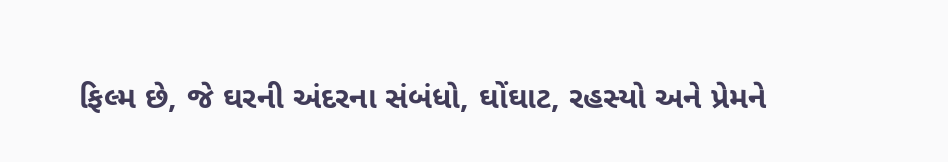ફિલ્મ છે, જે ઘરની અંદરના સંબંધો, ઘોંઘાટ, રહસ્યો અને પ્રેમને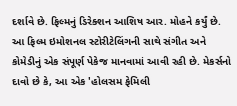દર્શાવે છે. ફિલ્મનું ડિરેક્શન આશિષ આર. મોહને કર્યું છે. આ ફિલ્મ ઇમોશનલ સ્ટોરીટેલિંગની સાથે સંગીત અને કોમેડીનું એક સંપૂર્ણ પેકેજ માનવામાં આવી રહી છે. મેકર્સનો દાવો છે કે, આ એક 'હોલસમ ફેમિલી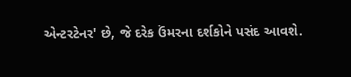એન્ટરટેનર' છે, જે દરેક ઉંમરના દર્શકોને પસંદ આવશે.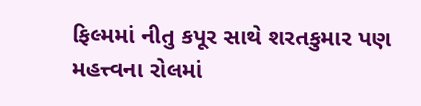ફિલ્મમાં નીતુ કપૂર સાથે શરતકુમાર પણ મહત્ત્વના રોલમાં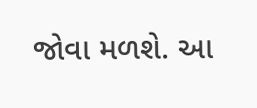જોવા મળશે. આ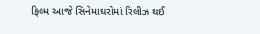ફિલ્મ આજે સિનેમાઘરોમાં રિલીઝ થઈ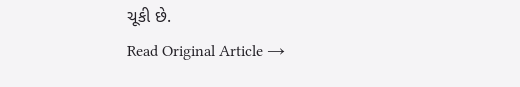ચૂકી છે.
Read Original Article →